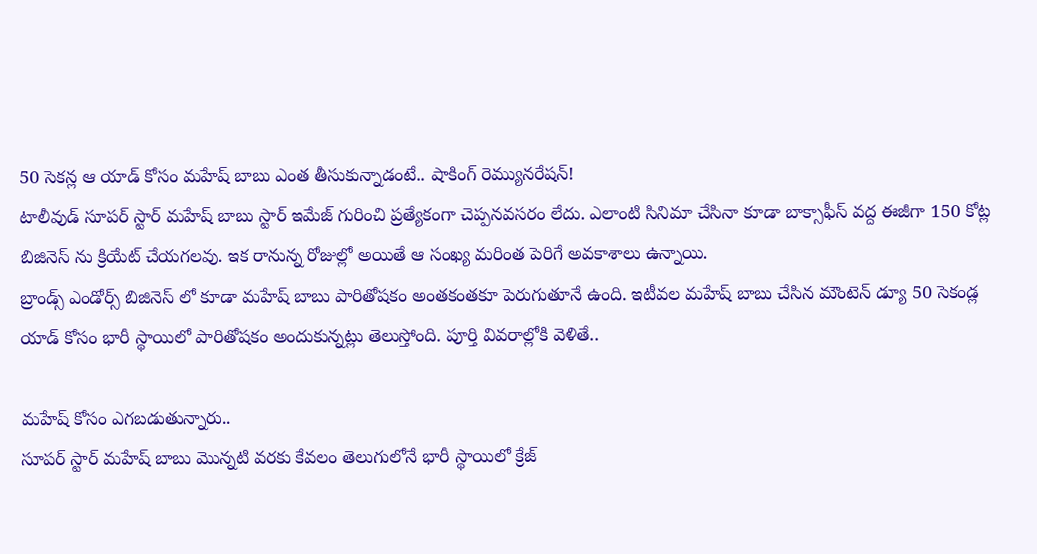50 సెకన్ల ఆ యాడ్ కోసం మహేష్ బాబు ఎంత తీసుకున్నాడంటే.. షాకింగ్ రెమ్యునరేషన్!
టాలీవుడ్ సూపర్ స్టార్ మహేష్ బాబు స్టార్ ఇమేజ్ గురించి ప్రత్యేకంగా చెప్పనవసరం లేదు. ఎలాంటి సినిమా చేసినా కూడా బాక్సాఫీస్ వద్ద ఈజీగా 150 కోట్ల బిజినెస్ ను క్రియేట్ చేయగలవు. ఇక రానున్న రోజుల్లో అయితే ఆ సంఖ్య మరింత పెరిగే అవకాశాలు ఉన్నాయి.
బ్రాండ్స్ ఎండోర్స్ బిజినెస్ లో కూడా మహేష్ బాబు పారితోషకం అంతకంతకూ పెరుగుతూనే ఉంది. ఇటీవల మహేష్ బాబు చేసిన మౌంటెన్ డ్యూ 50 సెకండ్ల యాడ్ కోసం భారీ స్థాయిలో పారితోషకం అందుకున్నట్లు తెలుస్తోంది. పూర్తి వివరాల్లోకి వెళితే..

మహేష్ కోసం ఎగబడుతున్నారు..
సూపర్ స్టార్ మహేష్ బాబు మొన్నటి వరకు కేవలం తెలుగులోనే భారీ స్థాయిలో క్రేజ్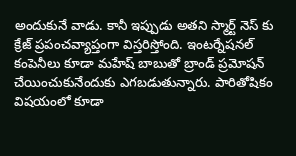అందుకునే వాడు. కానీ ఇప్పుడు అతని స్మార్ట్ నెస్ కు క్రేజ్ ప్రపంచవ్యాప్తంగా విస్తరిస్తోంది. ఇంటర్నేషనల్ కంపెనీలు కూడా మహేష్ బాబుతో బ్రాండ్ ప్రమోషన్ చేయించుకునేందుకు ఎగబడుతున్నారు. పారితోషికం విషయంలో కూడా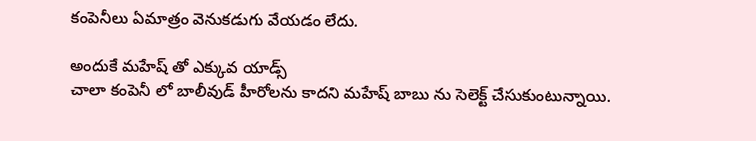కంపెనీలు ఏమాత్రం వెనుకడుగు వేయడం లేదు.

అందుకే మహేష్ తో ఎక్కువ యాడ్స్
చాలా కంపెనీ లో బాలీవుడ్ హీరోలను కాదని మహేష్ బాబు ను సెలెక్ట్ చేసుకుంటున్నాయి.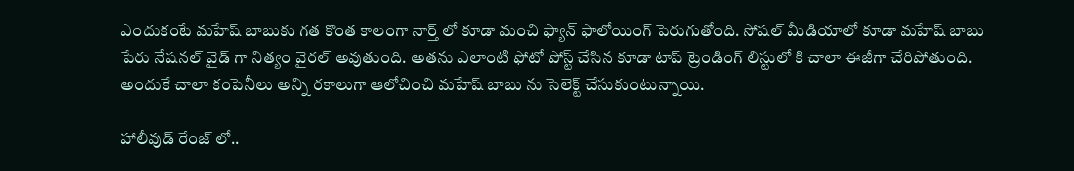ఎందుకంటే మహేష్ బాబుకు గత కొంత కాలంగా నార్త్ లో కూడా మంచి ఫ్యాన్ ఫాలోయింగ్ పెరుగుతోంది. సోషల్ మీడియాలో కూడా మహేష్ బాబు పేరు నేషనల్ వైడ్ గా నిత్యం వైరల్ అవుతుంది. అతను ఎలాంటి ఫోటో పోస్ట్ చేసిన కూడా టాప్ ట్రెండింగ్ లిస్టులో కి చాలా ఈజీగా చేరిపోతుంది. అందుకే చాలా కంపెనీలు అన్ని రకాలుగా ఆలోచించి మహేష్ బాబు ను సెలెక్ట్ చేసుకుంటున్నాయి.

హాలీవుడ్ రేంజ్ లో..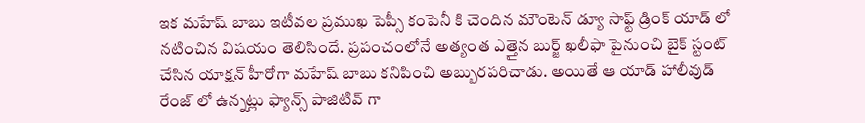ఇక మహేష్ బాబు ఇటీవల ప్రముఖ పెప్సీ కంపెనీ కి చెందిన మౌంటెన్ డ్యూ సాఫ్ట్ డ్రింక్ యాడ్ లో నటించిన విషయం తెలిసిందే. ప్రపంచంలోనే అత్యంత ఎత్తైన బుర్జ్ ఖలీఫా పైనుంచి బైక్ స్టంట్ చేసిన యాక్షన్ హీరోగా మహేష్ బాబు కనిపించి అబ్బురపరిచాడు. అయితే ఆ యాడ్ హాలీవుడ్ రేంజ్ లో ఉన్నట్లు ఫ్యాన్స్ పాజిటివ్ గా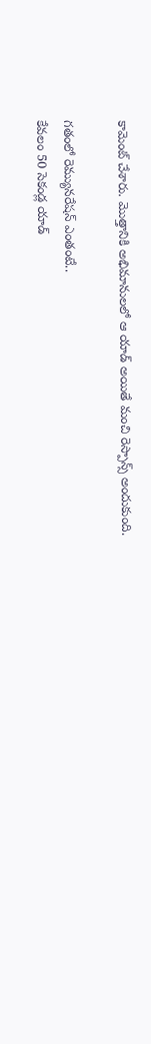కామెంట్ చేశారు. మొత్తానికి అభిమానులలో ఆ యాడ్ అయితే మంచి రెస్పాన్స్ అందుకుంది.

గతంలో రెమ్యునరేషన్ ఎంతంటే..
కేవలం 50 సెకండ్ల యాడ్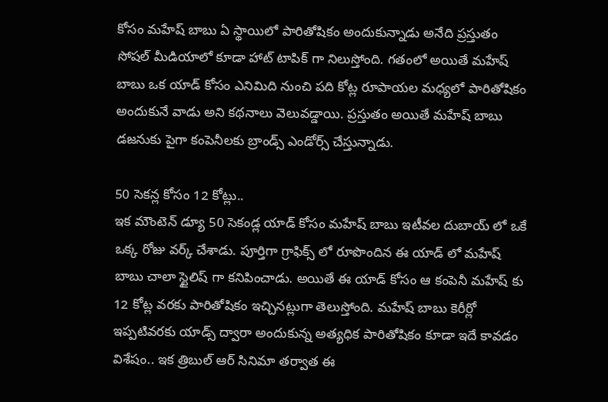కోసం మహేష్ బాబు ఏ స్థాయిలో పారితోషికం అందుకున్నాడు అనేది ప్రస్తుతం సోషల్ మీడియాలో కూడా హాట్ టాపిక్ గా నిలుస్తోంది. గతంలో అయితే మహేష్ బాబు ఒక యాడ్ కోసం ఎనిమిది నుంచి పది కోట్ల రూపాయల మధ్యలో పారితోషికం అందుకునే వాడు అని కథనాలు వెలువడ్డాయి. ప్రస్తుతం అయితే మహేష్ బాబు డజనుకు పైగా కంపెనీలకు బ్రాండ్స్ ఎండోర్స్ చేస్తున్నాడు.

50 సెకన్ల కోసం 12 కోట్లు..
ఇక మౌంటెన్ డ్యూ 50 సెకండ్ల యాడ్ కోసం మహేష్ బాబు ఇటీవల దుబాయ్ లో ఒకే ఒక్క రోజు వర్క్ చేశాడు. పూర్తిగా గ్రాఫిక్స్ లో రూపొందిన ఈ యాడ్ లో మహేష్ బాబు చాలా స్టైలిష్ గా కనిపించాడు. అయితే ఈ యాడ్ కోసం ఆ కంపెనీ మహేష్ కు 12 కోట్ల వరకు పారితోషికం ఇచ్చినట్లుగా తెలుస్తోంది. మహేష్ బాబు కెరీర్లో ఇప్పటివరకు యాడ్స్ ద్వారా అందుకున్న అత్యధిక పారితోషికం కూడా ఇదే కావడం విశేషం.. ఇక త్రిబుల్ ఆర్ సినిమా తర్వాత ఈ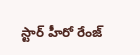స్టార్ హీరో రేంజ్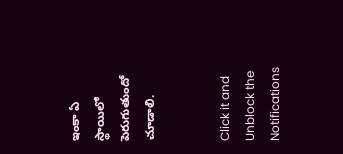ఇంకా ఏ స్థాయిలో పెరుగుతుందో చూడాలి.


Click it and Unblock the Notifications